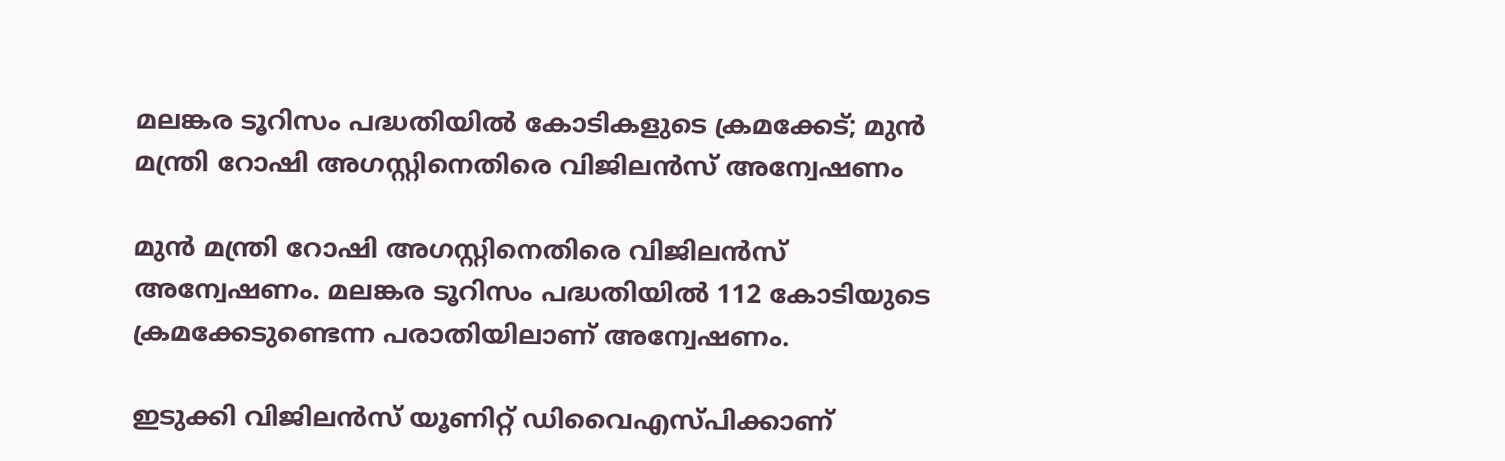മലങ്കര ടൂറിസം പദ്ധതിയില്‍ കോടികളുടെ ക്രമക്കേട്; മുന്‍ മന്ത്രി റോഷി അഗസ്റ്റിനെതിരെ വിജിലന്‍സ് അന്വേഷണം

മുന്‍ മന്ത്രി റോഷി അഗസ്റ്റിനെതിരെ വിജിലന്‍സ് അന്വേഷണം. മലങ്കര ടൂറിസം പദ്ധതിയില്‍ 112 കോടിയുടെ ക്രമക്കേടുണ്ടെന്ന പരാതിയിലാണ് അന്വേഷണം.

ഇടുക്കി വിജിലന്‍സ് യൂണിറ്റ് ഡിവൈഎസ്പിക്കാണ്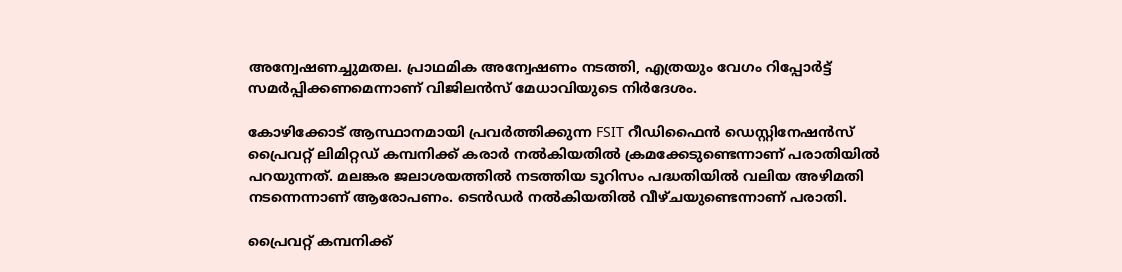അന്വേഷണച്ചുമതല. പ്രാഥമിക അന്വേഷണം നടത്തി, എത്രയും വേഗം റിപ്പോര്‍ട്ട് സമര്‍പ്പിക്കണമെന്നാണ് വിജിലന്‍സ് മേധാവിയുടെ നിര്‍ദേശം.

കോഴിക്കോട് ആസ്ഥാനമായി പ്രവര്‍ത്തിക്കുന്ന FSIT റീഡിഫൈന്‍ ഡെസ്റ്റിനേഷന്‍സ് പ്രൈവറ്റ് ലിമിറ്റഡ് കമ്പനിക്ക് കരാര്‍ നല്‍കിയതില്‍ ക്രമക്കേടുണ്ടെന്നാണ് പരാതിയില്‍ പറയുന്നത്. മലങ്കര ജലാശയത്തില്‍ നടത്തിയ ടൂറിസം പദ്ധതിയില്‍ വലിയ അഴിമതി നടന്നെന്നാണ് ആരോപണം. ടെന്‍ഡര്‍ നല്‍കിയതില്‍ വീഴ്ചയുണ്ടെന്നാണ് പരാതി.

പ്രൈവറ്റ് കമ്പനിക്ക്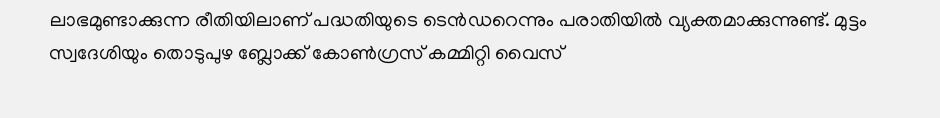ലാഭമുണ്ടാക്കുന്ന രീതിയിലാണ് പദ്ധതിയുടെ ടെന്‍ഡറെന്നും പരാതിയില്‍ വ്യക്തമാക്കുന്നുണ്ട്. മുട്ടം സ്വദേശിയും തൊടുപുഴ ബ്ലോക്ക് കോണ്‍ഗ്രസ് കമ്മിറ്റി വൈസ്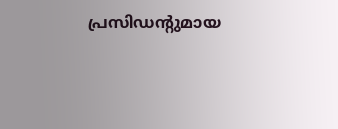പ്രസിഡന്റുമായ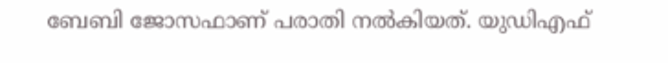ബേബി ജോസഫാണ് പരാതി നല്‍കിയത്. യുഡിഎഫ്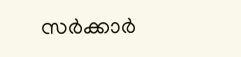സര്‍ക്കാര്‍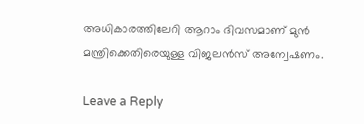അധികാരത്തിലേറി ആറാം ദിവസമാണ് മുന്‍ മന്ത്രിക്കെതിരെയുള്ള വിജലന്‍സ് അന്വേഷണം.

Leave a Reply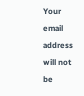Your email address will not be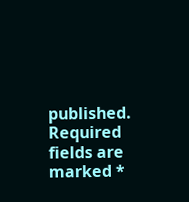published. Required fields are marked *